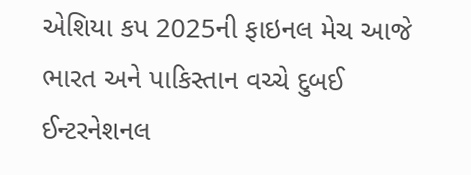એશિયા કપ 2025ની ફાઇનલ મેચ આજે ભારત અને પાકિસ્તાન વચ્ચે દુબઈ ઈન્ટરનેશનલ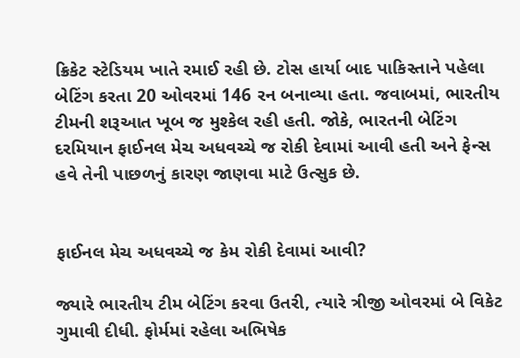ક્રિકેટ સ્ટેડિયમ ખાતે રમાઈ રહી છે. ટોસ હાર્યા બાદ પાકિસ્તાને પહેલા બેટિંગ કરતા 20 ઓવરમાં 146 રન બનાવ્યા હતા. જવાબમાં, ભારતીય ટીમની શરૂઆત ખૂબ જ મુશ્કેલ રહી હતી. જોકે, ભારતની બેટિંગ દરમિયાન ફાઈનલ મેચ અધવચ્ચે જ રોકી દેવામાં આવી હતી અને ફેન્સ હવે તેની પાછળનું કારણ જાણવા માટે ઉત્સુક છે.


ફાઈનલ મેચ અધવચ્ચે જ કેમ રોકી દેવામાં આવી?

જ્યારે ભારતીય ટીમ બેટિંગ કરવા ઉતરી, ત્યારે ત્રીજી ઓવરમાં બે વિકેટ ગુમાવી દીધી. ફોર્મમાં રહેલા અભિષેક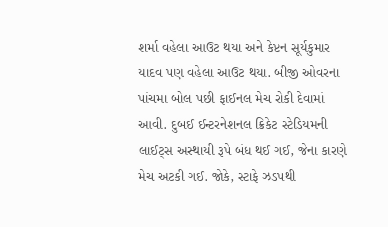શર્મા વહેલા આઉટ થયા અને કેપ્ટન સૂર્યકુમાર યાદવ પણ વહેલા આઉટ થયા. બીજી ઓવરના પાંચમા બોલ પછી ફાઈનલ મેચ રોકી દેવામાં આવી. દુબઈ ઈન્ટરનેશનલ ક્રિકેટ સ્ટેડિયમની લાઈટ્સ અસ્થાયી રૂપે બંધ થઈ ગઈ, જેના કારણે મેચ અટકી ગઈ. જોકે, સ્ટાફે ઝડપથી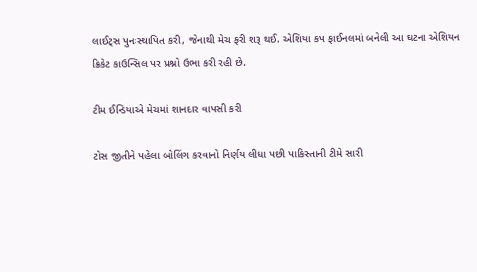લાઈટ્સ પુનઃસ્થાપિત કરી, જેનાથી મેચ ફરી શરૂ થઈ. એશિયા કપ ફાઈનલમાં બનેલી આ ઘટના એશિયન ક્રિકેટ કાઉન્સિલ પર પ્રશ્નો ઉભા કરી રહી છે.

ટીમ ઈન્ડિયાએ મેચમાં શાનદાર વાપસી કરી

ટોસ જીતીને પહેલા બોલિંગ કરવાનો નિર્ણય લીધા પછી પાકિસ્તાની ટીમે સારી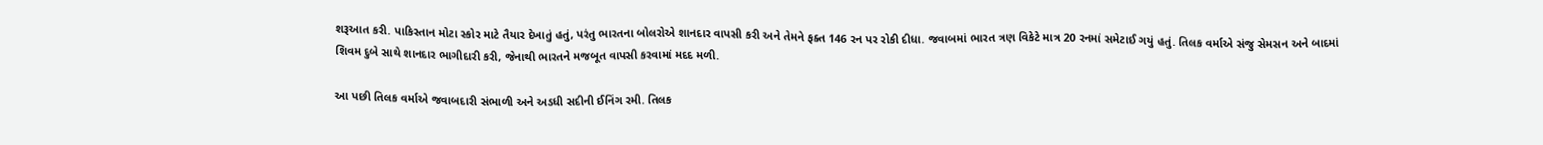શરૂઆત કરી. પાકિસ્તાન મોટા સ્કોર માટે તૈયાર દેખાતું હતું, પરંતુ ભારતના બોલરોએ શાનદાર વાપસી કરી અને તેમને ફક્ત 146 રન પર રોકી દીધા. જવાબમાં ભારત ત્રણ વિકેટે માત્ર 20 રનમાં સમેટાઈ ગયું હતું. તિલક વર્માએ સંજુ સેમસન અને બાદમાં શિવમ દુબે સાથે શાનદાર ભાગીદારી કરી, જેનાથી ભારતને મજબૂત વાપસી કરવામાં મદદ મળી.

આ પછી તિલક વર્માએ જવાબદારી સંભાળી અને અડધી સદીની ઈનિંગ રમી. તિલક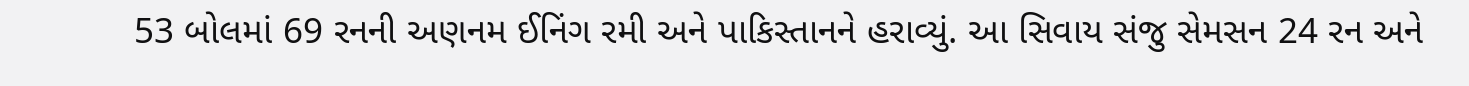53 બોલમાં 69 રનની અણનમ ઈનિંગ રમી અને પાકિસ્તાનને હરાવ્યું. આ સિવાય સંજુ સેમસન 24 રન અને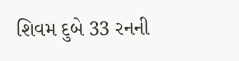શિવમ દુબે 33 રનની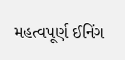મહત્વપૂર્ણ ઈનિંગ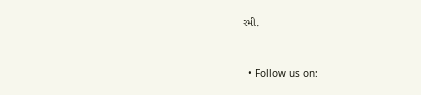રમી.


  • Follow us on: